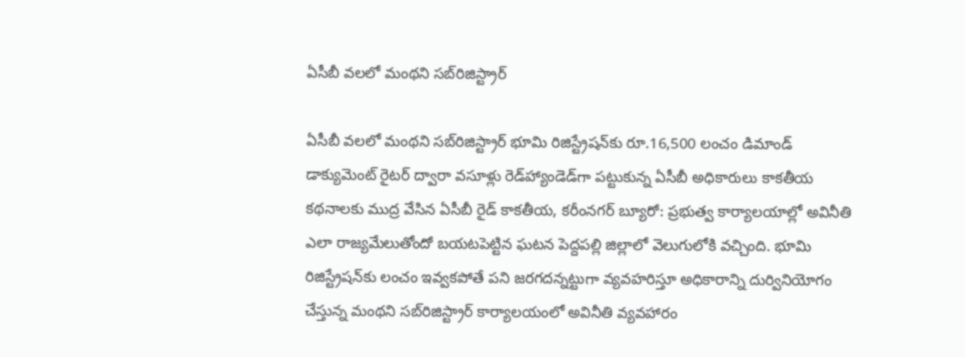ఏసీబీ వలలో మంథని సబ్‌రిజిస్ట్రార్

ఏసీబీ వలలో మంథని సబ్‌రిజిస్ట్రార్ భూమి రిజిస్ట్రేషన్‌కు రూ.16,500 లంచం డిమాండ్ డాక్యుమెంట్ రైటర్ ద్వారా వసూళ్లు రెడ్‌హ్యాండెడ్‌గా పట్టుకున్న ఏసీబీ అధికారులు కాకతీయ కథనాలకు ముద్ర వేసిన ఏసీబీ రైడ్ కాకతీయ, కరీంనగర్ బ్యూరో: ప్రభుత్వ కార్యాలయాల్లో అవినీతి ఎలా రాజ్యమేలుతోందో బయటపెట్టిన ఘటన పెద్దపల్లి జిల్లాలో వెలుగులోకి వచ్చింది. భూమి రిజిస్ట్రేషన్‌కు లంచం ఇవ్వ‌క‌పోతే పని జరగదన్నట్టుగా వ్యవహరిస్తూ అధికారాన్ని దుర్వినియోగం చేస్తున్న మంథని సబ్‌రిజిస్ట్రార్ కార్యాలయంలో అవినీతి వ్యవహారం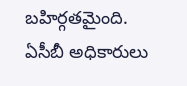బహిర్గతమైంది. ఏసీబీ అధికారులు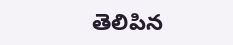తెలిపిన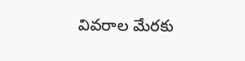వివరాల మేరకు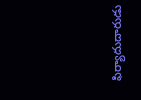ఫిర్యాదుదారుడు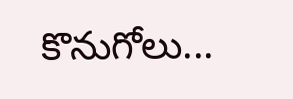కొనుగోలు...